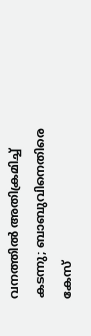വനത്തിൽ അതിക്രമിച്ച് കടന്നു; ബാബുവിനെതിരെ കേസ്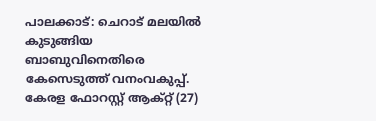പാലക്കാട്: ചെറാട് മലയിൽ കുടുങ്ങിയ ബാബുവിനെതിരെ കേസെടുത്ത് വനംവകുപ്പ്. കേരള ഫോറസ്റ്റ് ആക്റ്റ് (27)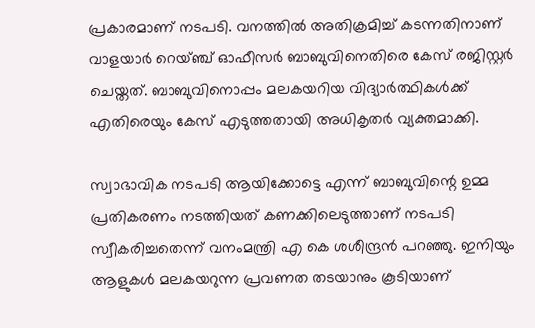പ്രകാരമാണ് നടപടി. വനത്തിൽ അതിക്രമിച്ച് കടന്നതിനാണ് വാളയാർ റെയ്ഞ്ച് ഓഫീസർ ബാബുവിനെതിരെ കേസ് രജിസ്റ്റർ ചെയ്തത്. ബാബുവിനൊപ്പം മലകയറിയ വിദ്യാർത്ഥികൾക്ക് എതിരെയും കേസ് എടുത്തതായി അധികൃതർ വ്യക്തമാക്കി.

സ്വാഭാവിക നടപടി ആയിക്കോട്ടെ എന്ന് ബാബുവിന്റെ ഉമ്മ പ്രതികരണം നടത്തിയത് കണക്കിലെടുത്താണ് നടപടി സ്വീകരിച്ചതെന്ന് വനംമന്ത്രി എ കെ ശശീന്ദ്രൻ പറഞ്ഞു. ഇനിയും ആളുകൾ മലകയറുന്ന പ്രവണത തടയാനും കൂടിയാണ്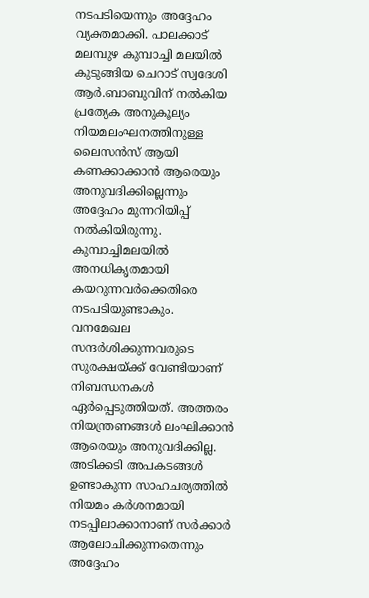നടപടിയെന്നും അദ്ദേഹം വ്യക്തമാക്കി. പാലക്കാട് മലമ്പുഴ കുമ്പാച്ചി മലയിൽ കുടുങ്ങിയ ചെറാട് സ്വദേശി ആർ.ബാബുവിന് നൽകിയ പ്രത്യേക അനുകൂല്യം നിയമലംഘനത്തിനുള്ള ലൈസൻസ് ആയി കണക്കാക്കാൻ ആരെയും അനുവദിക്കില്ലെന്നും അദ്ദേഹം മുന്നറിയിപ്പ് നൽകിയിരുന്നു. കുമ്പാച്ചിമലയിൽ അനധികൃതമായി കയറുന്നവർക്കെതിരെ നടപടിയുണ്ടാകും. വനമേഖല സന്ദർശിക്കുന്നവരുടെ സുരക്ഷയ്ക്ക് വേണ്ടിയാണ് നിബന്ധനകൾ ഏർപ്പെടുത്തിയത്. അത്തരം നിയന്ത്രണങ്ങൾ ലംഘിക്കാൻ ആരെയും അനുവദിക്കില്ല. അടിക്കടി അപകടങ്ങൾ ഉണ്ടാകുന്ന സാഹചര്യത്തിൽ നിയമം കർശനമായി നടപ്പിലാക്കാനാണ് സർക്കാർ ആലോചിക്കുന്നതെന്നും അദ്ദേഹം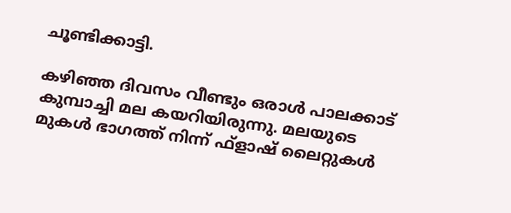ചൂണ്ടിക്കാട്ടി.

കഴിഞ്ഞ ദിവസം വീണ്ടും ഒരാൾ പാലക്കാട് കുമ്പാച്ചി മല കയറിയിരുന്നു. മലയുടെ മുകൾ ഭാഗത്ത് നിന്ന് ഫ്‌ളാഷ് ലൈറ്റുകൾ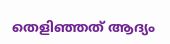തെളിഞ്ഞത് ആദ്യം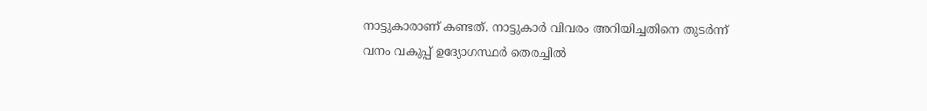നാട്ടുകാരാണ് കണ്ടത്. നാട്ടുകാർ വിവരം അറിയിച്ചതിനെ തുടർന്ന് വനം വകുപ്പ് ഉദ്യോഗസ്ഥർ തെരച്ചിൽ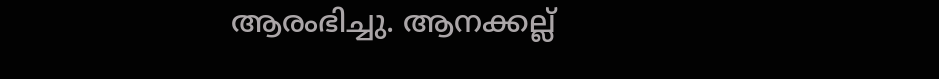ആരംഭിച്ചു. ആനക്കല്ല്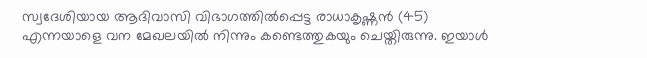സ്വദേശിയായ ആദിവാസി വിഭാഗത്തിൽപ്പെട്ട രാധാകൃഷ്ണൻ (45) എന്നയാളെ വന മേഖലയിൽ നിന്നും കണ്ടെത്തുകയും ചെയ്തിരുന്നു. ഇയാൾ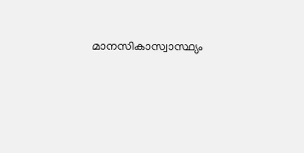മാനസികാസ്വാസ്ഥ്യം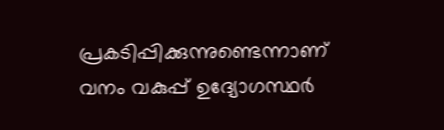പ്രകടിപ്പിക്കുന്നുണ്ടെന്നാണ് വനം വകുപ്പ് ഉദ്യോഗസ്ഥർ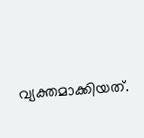വ്യക്തമാക്കിയത്.